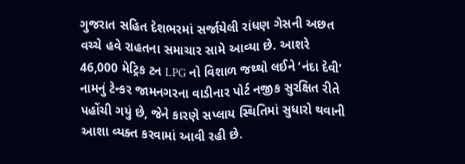ગુજરાત સહિત દેશભરમાં સર્જાયેલી રાંધણ ગેસની અછત વચ્ચે હવે રાહતના સમાચાર સામે આવ્યા છે. આશરે 46,000 મેટ્રિક ટન LPG નો વિશાળ જથ્થો લઈને ‘નંદા દેવી’ નામનું ટેન્કર જામનગરના વાડીનાર પોર્ટ નજીક સુરક્ષિત રીતે પહોંચી ગયું છે, જેને કારણે સપ્લાય સ્થિતિમાં સુધારો થવાની આશા વ્યક્ત કરવામાં આવી રહી છે.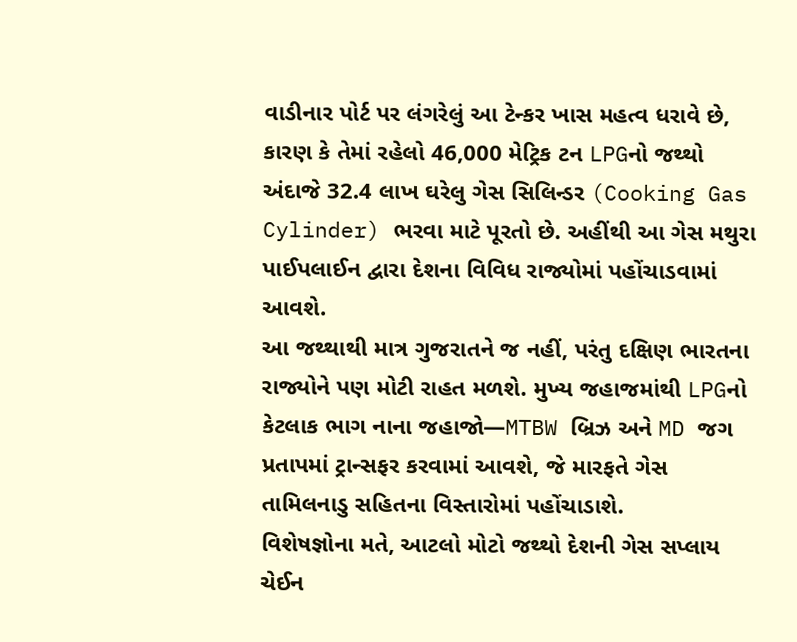વાડીનાર પોર્ટ પર લંગરેલું આ ટેન્કર ખાસ મહત્વ ધરાવે છે, કારણ કે તેમાં રહેલો 46,000 મેટ્રિક ટન LPGનો જથ્થો અંદાજે 32.4 લાખ ઘરેલુ ગેસ સિલિન્ડર (Cooking Gas Cylinder) ભરવા માટે પૂરતો છે. અહીંથી આ ગેસ મથુરા પાઈપલાઈન દ્વારા દેશના વિવિધ રાજ્યોમાં પહોંચાડવામાં આવશે.
આ જથ્થાથી માત્ર ગુજરાતને જ નહીં, પરંતુ દક્ષિણ ભારતના રાજ્યોને પણ મોટી રાહત મળશે. મુખ્ય જહાજમાંથી LPGનો કેટલાક ભાગ નાના જહાજો—MTBW બ્રિઝ અને MD જગ પ્રતાપમાં ટ્રાન્સફર કરવામાં આવશે, જે મારફતે ગેસ તામિલનાડુ સહિતના વિસ્તારોમાં પહોંચાડાશે.
વિશેષજ્ઞોના મતે, આટલો મોટો જથ્થો દેશની ગેસ સપ્લાય ચેઈન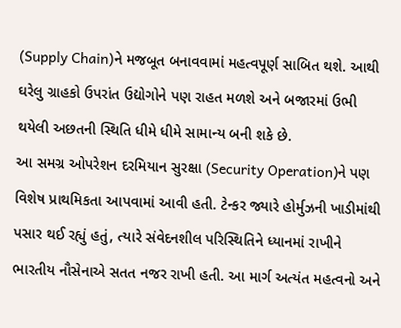(Supply Chain)ને મજબૂત બનાવવામાં મહત્વપૂર્ણ સાબિત થશે. આથી ઘરેલુ ગ્રાહકો ઉપરાંત ઉદ્યોગોને પણ રાહત મળશે અને બજારમાં ઉભી થયેલી અછતની સ્થિતિ ધીમે ધીમે સામાન્ય બની શકે છે.
આ સમગ્ર ઓપરેશન દરમિયાન સુરક્ષા (Security Operation)ને પણ વિશેષ પ્રાથમિકતા આપવામાં આવી હતી. ટેન્કર જ્યારે હોર્મુઝની ખાડીમાંથી પસાર થઈ રહ્યું હતું, ત્યારે સંવેદનશીલ પરિસ્થિતિને ધ્યાનમાં રાખીને ભારતીય નૌસેનાએ સતત નજર રાખી હતી. આ માર્ગ અત્યંત મહત્વનો અને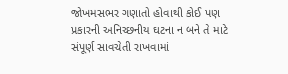જોખમસભર ગણાતો હોવાથી કોઈ પણ પ્રકારની અનિચ્છનીય ઘટના ન બને તે માટે સંપૂર્ણ સાવચેતી રાખવામાં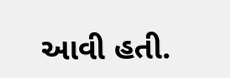આવી હતી.